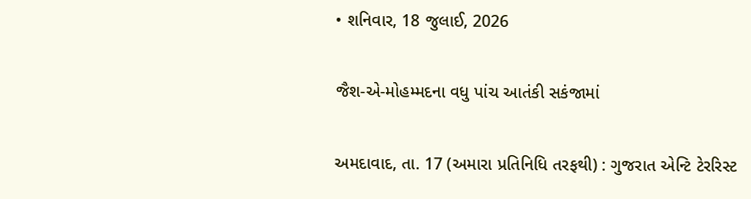• શનિવાર, 18 જુલાઈ, 2026

જૈશ-એ-મોહમ્મદના વધુ પાંચ આતંકી સકંજામાં

અમદાવાદ, તા. 17 (અમારા પ્રતિનિધિ તરફથી) : ગુજરાત એન્ટિ ટેરરિસ્ટ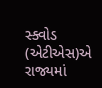સ્ક્વોડ (એટીએસ)એ રાજ્યમાં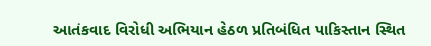આતંકવાદ વિરોધી અભિયાન હેઠળ પ્રતિબંધિત પાકિસ્તાન સ્થિત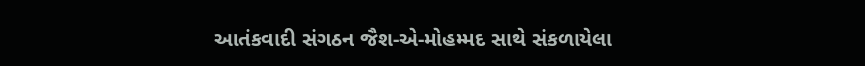આતંકવાદી સંગઠન જૈશ-એ-મોહમ્મદ સાથે સંકળાયેલા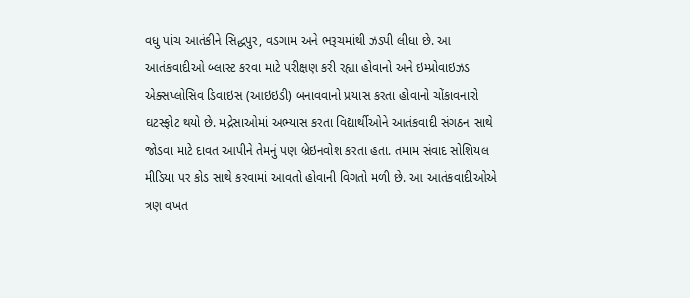વધુ પાંચ આતંકીને સિદ્ધપુર, વડગામ અને ભરૂચમાંથી ઝડપી લીધા છે. આ આતંકવાદીઓ બ્લાસ્ટ કરવા માટે પરીક્ષણ કરી રહ્યા હોવાનો અને ઇમ્પ્રોવાઇઝડ એક્સપ્લોસિવ ડિવાઇસ (આઇઇડી) બનાવવાનો પ્રયાસ કરતા હોવાનો ચોંકાવનારો ઘટસ્ફોટ થયો છે. મદ્રેસાઓમાં અભ્યાસ કરતા વિદ્યાર્થીઓને આતંકવાદી સંગઠન સાથે જોડવા માટે દાવત આપીને તેમનું પણ બ્રેઇનવોશ કરતા હતા. તમામ સંવાદ સોશિયલ મીડિયા પર કોડ સાથે કરવામાં આવતો હોવાની વિગતો મળી છે. આ આતંકવાદીઓએ ત્રણ વખત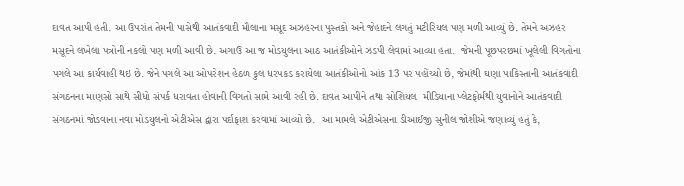દાવત આપી હતી. આ ઉપરાંત તેમની પાસેથી આતંકવાદી મૌલાના મસૂદ અઝહરના પુસ્તકો અને જેહાદને લગતું મટીરિયલ પણ મળી આવ્યું છે. તેમને અઝહર મસૂદને લખેલા પત્રોની નકલો પણ મળી આવી છે. અગાઉ આ જ મોડયુલના આઠ આતંકીઓને ઝડપી લેવામાં આવ્યા હતા.  જેમની પૂછપરછમાં ખૂલેલી વિગતોના પગલે આ કાર્યવાહી થઇ છે. જેને પગલે આ ઓપરેશન હેઠળ કુલ ધરપકડ કરાયેલા આતંકીઓનો આંક 13 પર પહોંચ્યો છે, જેમાંથી ઘણા પાકિસ્તાની આતંકવાદી સંગઠનના માણસો સાથે સીધો સંપર્ક ધરાવતા હોવાની વિગતો સામે આવી રહી છે. દાવત આપીને તથા સોશિયલ  મીડિયાના પ્લેટફોર્મથી યુવાનોને આતંકવાદી સંગઠનમાં જોડવાના નવા મોડયુલનો એટીએસ દ્વારા પર્દાફાશ કરવામાં આવ્યો છે.  આ મામલે એટીએસના ડીઆઈજી સુનીલ જોશીએ જણાવ્યું હતું કે,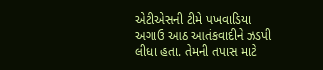એટીએસની ટીમે પખવાડિયા અગાઉ આઠ આતંકવાદીને ઝડપી લીધા હતા. તેમની તપાસ માટે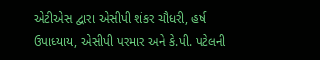એટીએસ દ્વારા એસીપી શંકર ચૌધરી, હર્ષ ઉપાધ્યાય, એસીપી પરમાર અને કે.પી. પટેલની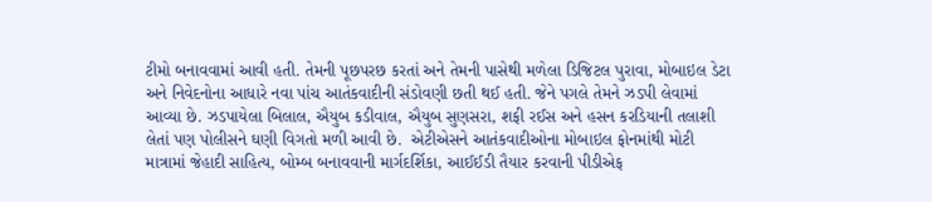ટીમો બનાવવામાં આવી હતી. તેમની પૂછપરછ કરતાં અને તેમની પાસેથી મળેલા ડિજિટલ પુરાવા, મોબાઇલ ડેટા અને નિવેદનોના આધારે નવા પાંચ આતંકવાદીની સંડોવણી છતી થઈ હતી. જેને પગલે તેમને ઝડપી લેવામાં આવ્યા છે. ઝડપાયેલા બિલાલ, ઐયુબ કડીવાલ, ઐયુબ સુણસરા, શફી રઈસ અને હસન કરડિયાની તલાશી લેતાં પણ પોલીસને ઘણી વિગતો મળી આવી છે.  એટીએસને આતંકવાદીઓના મોબાઇલ ફોનમાંથી મોટી માત્રામાં જેહાદી સાહિત્ય, બોમ્બ બનાવવાની માર્ગદર્શિકા, આઈઈડી તૈયાર કરવાની પીડીએફ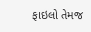ફાઇલો તેમજ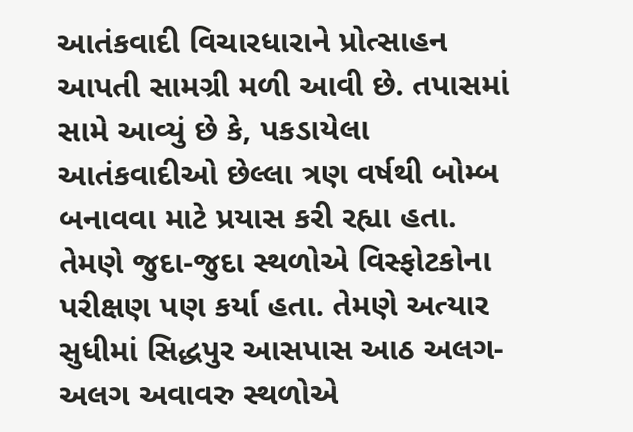આતંકવાદી વિચારધારાને પ્રોત્સાહન આપતી સામગ્રી મળી આવી છે. તપાસમાં સામે આવ્યું છે કે, પકડાયેલા આતંકવાદીઓ છેલ્લા ત્રણ વર્ષથી બોમ્બ બનાવવા માટે પ્રયાસ કરી રહ્યા હતા. તેમણે જુદા-જુદા સ્થળોએ વિસ્ફોટકોના પરીક્ષણ પણ કર્યા હતા. તેમણે અત્યાર સુધીમાં સિદ્ધપુર આસપાસ આઠ અલગ-અલગ અવાવરુ સ્થળોએ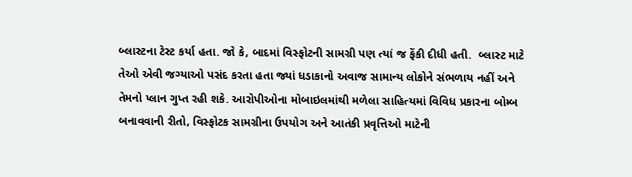બ્લાસ્ટના ટેસ્ટ કર્યા હતા. જો કે, બાદમાં વિસ્ફોટની સામગ્રી પણ ત્યાં જ ફેંકી દીધી હતી.  બ્લાસ્ટ માટે તેઓ એવી જગ્યાઓ પસંદ કરતા હતા જ્યાં ધડાકાનો અવાજ સામાન્ય લોકોને સંભળાય નહીં અને તેમનો પ્લાન ગુપ્ત રહી શકે. આરોપીઓના મોબાઇલમાંથી મળેલા સાહિત્યમાં વિવિધ પ્રકારના બોમ્બ બનાવવાની રીતો, વિસ્ફોટક સામગ્રીના ઉપયોગ અને આતંકી પ્રવૃત્તિઓ માટેની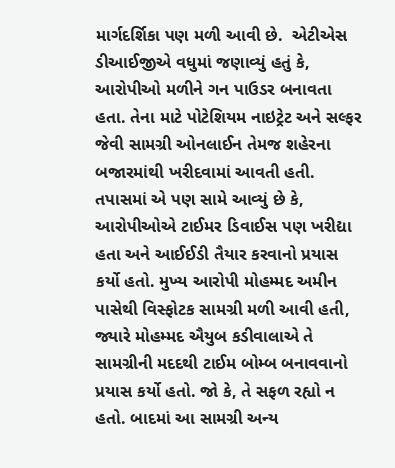માર્ગદર્શિકા પણ મળી આવી છે.  એટીએસ ડીઆઈજીએ વધુમાં જણાવ્યું હતું કે, આરોપીઓ મળીને ગન પાઉડર બનાવતા હતા. તેના માટે પોટેશિયમ નાઇટ્રેટ અને સલ્ફર જેવી સામગ્રી ઓનલાઈન તેમજ શહેરના બજારમાંથી ખરીદવામાં આવતી હતી. તપાસમાં એ પણ સામે આવ્યું છે કે, આરોપીઓએ ટાઈમર ડિવાઈસ પણ ખરીદ્યા હતા અને આઈઈડી તૈયાર કરવાનો પ્રયાસ કર્યો હતો. મુખ્ય આરોપી મોહમ્મદ અમીન પાસેથી વિસ્ફોટક સામગ્રી મળી આવી હતી, જ્યારે મોહમ્મદ ઐયુબ કડીવાલાએ તે સામગ્રીની મદદથી ટાઈમ બોમ્બ બનાવવાનો પ્રયાસ કર્યો હતો. જો કે, તે સફળ રહ્યો ન હતો. બાદમાં આ સામગ્રી અન્ય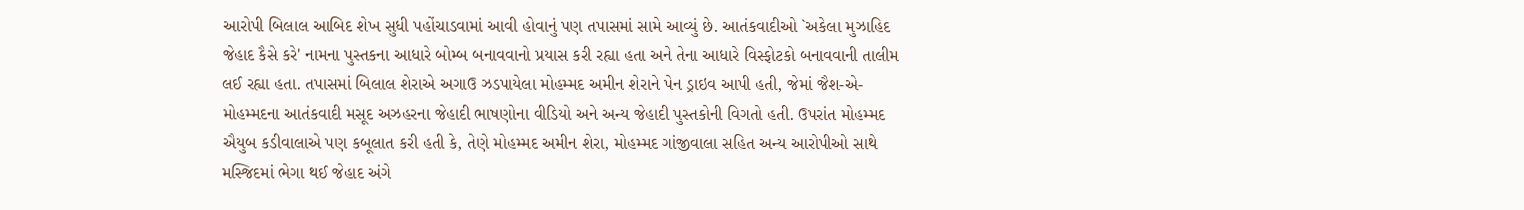આરોપી બિલાલ આબિદ શેખ સુધી પહોંચાડવામાં આવી હોવાનું પણ તપાસમાં સામે આવ્યું છે. આતંકવાદીઓ `અકેલા મુઝાહિદ જેહાદ કૈસે કરે' નામના પુસ્તકના આધારે બોમ્બ બનાવવાનો પ્રયાસ કરી રહ્યા હતા અને તેના આધારે વિસ્ફોટકો બનાવવાની તાલીમ લઈ રહ્યા હતા. તપાસમાં બિલાલ શેરાએ અગાઉ ઝડપાયેલા મોહમ્મદ અમીન શેરાને પેન ડ્રાઇવ આપી હતી, જેમાં જૈશ-એ-મોહમ્મદના આતંકવાદી મસૂદ અઝહરના જેહાદી ભાષણોના વીડિયો અને અન્ય જેહાદી પુસ્તકોની વિગતો હતી. ઉપરાંત મોહમ્મદ ઐયુબ કડીવાલાએ પણ કબૂલાત કરી હતી કે, તેણે મોહમ્મદ અમીન શેરા, મોહમ્મદ ગાંજીવાલા સહિત અન્ય આરોપીઓ સાથે મસ્જિદમાં ભેગા થઈ જેહાદ અંગે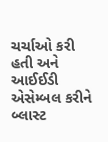ચર્ચાઓ કરી હતી અને આઈઈડી એસેમ્બલ કરીને બ્લાસ્ટ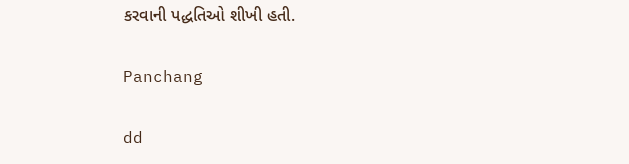કરવાની પદ્ધતિઓ શીખી હતી.

Panchang

dd